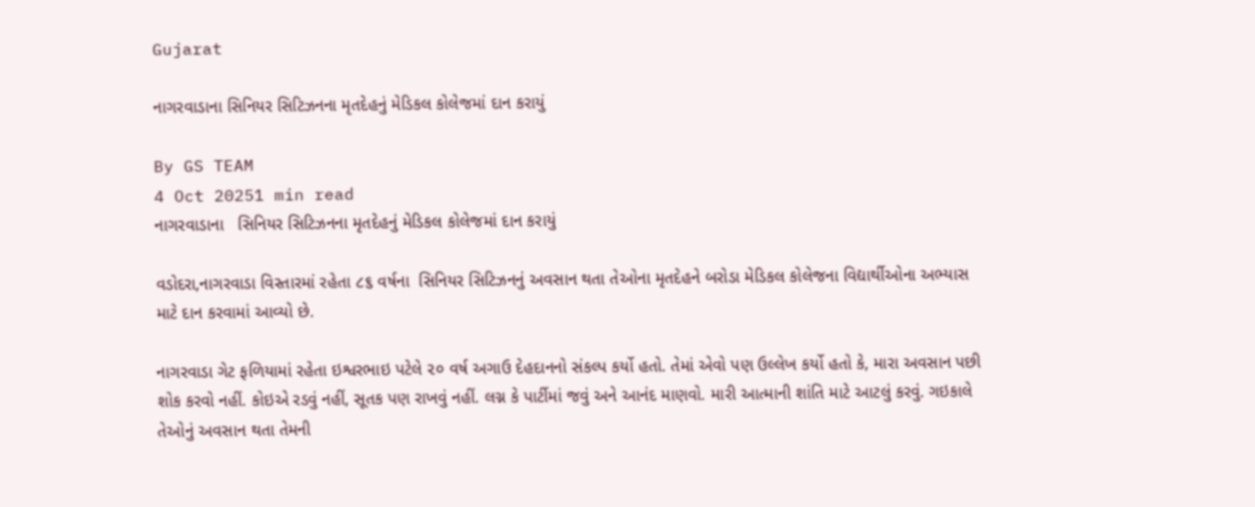Gujarat

નાગરવાડાના સિનિયર સિટિઝનના મૃતદેહનું મેડિકલ કોલેજમાં દાન કરાયું

By GS TEAM
4 Oct 20251 min read
નાગરવાડાના   સિનિયર સિટિઝનના મૃતદેહનું મેડિકલ કોલેજમાં દાન કરાયું

વડોદરા,નાગરવાડા વિસ્તારમાં રહેતા ૮૬ વર્ષના  સિનિયર સિટિઝનનું અવસાન થતા તેઓના મૃતદેહને બરોડા મેડિકલ કોલેજના વિદ્યાર્થીઓના અભ્યાસ માટે દાન કરવામાં આવ્યો છે.

નાગરવાડા ગેટ ફળિયામાં રહેતા ઇશ્વરભાઇ પટેલે ૨૦ વર્ષ અગાઉ દેહદાનનો સંકલ્પ કર્યો હતો. તેમાં એવો પણ ઉલ્લેખ કર્યો હતો કે, મારા અવસાન પછી શોક કરવો નહીં. કોઇએ રડવું નહીં, સૂતક પણ રાખવું નહીં. લગ્ન કે પાર્ટીમાં જવું અને આનંદ માણવો. મારી આત્માની શાંતિ માટે આટલું કરવું. ગઇકાલે તેઓનું અવસાન થતા તેમની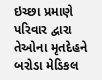ઇચ્છા પ્રમાણે પરિવાર દ્વારા તેઓના મૃતદેહને બરોડા મેડિકલ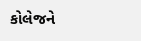કોલેજને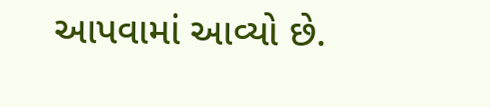આપવામાં આવ્યો છે.